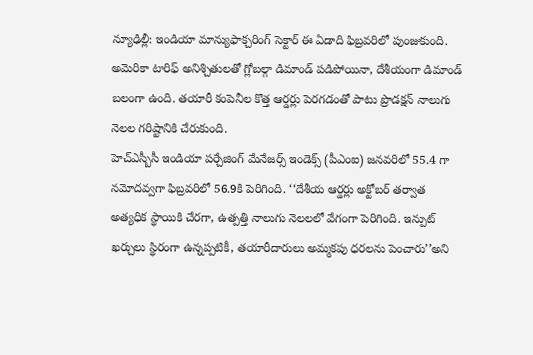న్యూఢిల్లీ: ఇండియా మాన్యుఫాక్చరింగ్ సెక్టార్ ఈ ఏడాది ఫిబ్రవరిలో పుంజుకుంది. అమెరికా టారిఫ్ అనిశ్చితులతో గ్లోబల్గా డిమాండ్ పడిపోయినా, దేశీయంగా డిమాండ్ బలంగా ఉంది. తయారీ కంపెనీల కొత్త ఆర్డర్లు పెరగడంతో పాటు ప్రొడక్షన్ నాలుగు నెలల గరిష్టానికి చేరుకుంది.
హెచ్ఎస్బీసీ ఇండియా పర్చేజింగ్ మేనేజర్స్ ఇండెక్స్ (పీఎంఐ) జనవరిలో 55.4 గా నమోదవ్వగా ఫిబ్రవరిలో 56.9కి పెరిగింది. ‘‘దేశీయ ఆర్డర్లు అక్టోబర్ తర్వాత అత్యధిక స్థాయికి చేరగా, ఉత్పత్తి నాలుగు నెలలలో వేగంగా పెరిగింది. ఇన్పుట్ ఖర్చులు స్థిరంగా ఉన్నప్పటికీ, తయారీదారులు అమ్మకపు ధరలను పెంచారు’’అని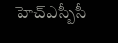హెచ్ఎస్బీసీ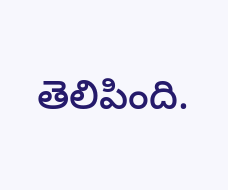తెలిపింది.